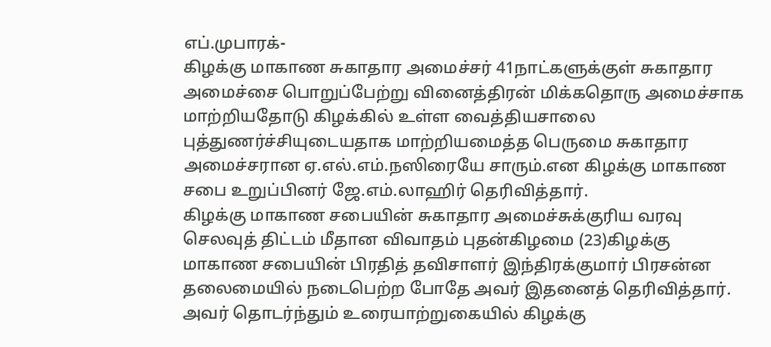எப்.முபாரக்-
கிழக்கு மாகாண சுகாதார அமைச்சர் 41நாட்களுக்குள் சுகாதார அமைச்சை பொறுப்பேற்று வினைத்திரன் மிக்கதொரு அமைச்சாக மாற்றியதோடு கிழக்கில் உள்ள வைத்தியசாலை புத்துணர்ச்சியுடையதாக மாற்றியமைத்த பெருமை சுகாதார அமைச்சரான ஏ.எல்.எம்.நஸிரையே சாரும்.என கிழக்கு மாகாண சபை உறுப்பினர் ஜே.எம்.லாஹிர் தெரிவித்தார்.
கிழக்கு மாகாண சபையின் சுகாதார அமைச்சுக்குரிய வரவு செலவுத் திட்டம் மீதான விவாதம் புதன்கிழமை (23)கிழக்கு மாகாண சபையின் பிரதித் தவிசாளர் இந்திரக்குமார் பிரசன்ன தலைமையில் நடைபெற்ற போதே அவர் இதனைத் தெரிவித்தார். அவர் தொடர்ந்தும் உரையாற்றுகையில் கிழக்கு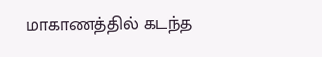மாகாணத்தில் கடந்த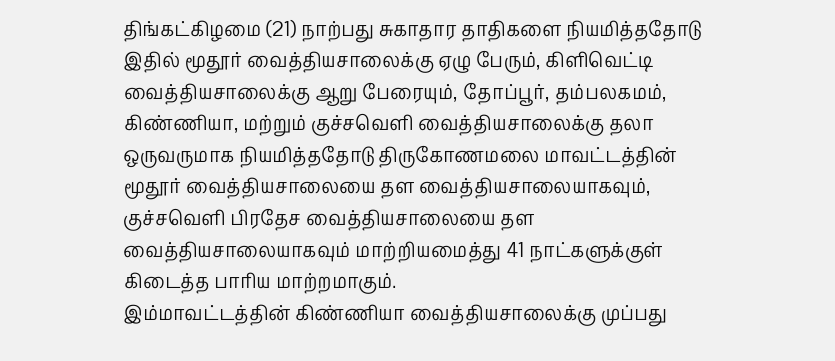திங்கட்கிழமை (21) நாற்பது சுகாதார தாதிகளை நியமித்ததோடு இதில் மூதூர் வைத்தியசாலைக்கு ஏழு பேரும், கிளிவெட்டி வைத்தியசாலைக்கு ஆறு பேரையும், தோப்பூர், தம்பலகமம், கிண்ணியா, மற்றும் குச்சவெளி வைத்தியசாலைக்கு தலா ஒருவருமாக நியமித்ததோடு திருகோணமலை மாவட்டத்தின் மூதூர் வைத்தியசாலையை தள வைத்தியசாலையாகவும், குச்சவெளி பிரதேச வைத்தியசாலையை தள வைத்தியசாலையாகவும் மாற்றியமைத்து 41 நாட்களுக்குள் கிடைத்த பாரிய மாற்றமாகும்.
இம்மாவட்டத்தின் கிண்ணியா வைத்தியசாலைக்கு முப்பது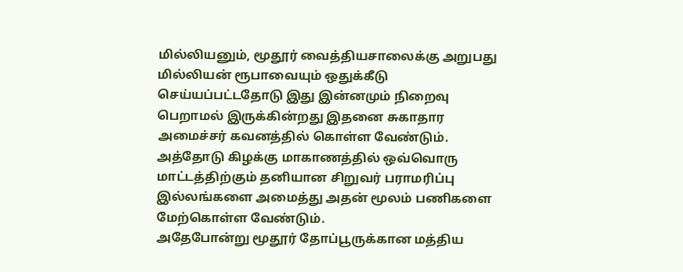மில்லியனும், மூதூர் வைத்தியசாலைக்கு அறுபது மில்லியன் ரூபாவையும் ஒதுக்கீடு செய்யப்பட்டதோடு இது இன்னமும் நிறைவு பெறாமல் இருக்கின்றது இதனை சுகாதார அமைச்சர் கவனத்தில் கொள்ள வேண்டும். அத்தோடு கிழக்கு மாகாணத்தில் ஒவ்வொரு மாட்டத்திற்கும் தனியான சிறுவர் பராமரிப்பு இல்லங்களை அமைத்து அதன் மூலம் பணிகளை மேற்கொள்ள வேண்டும்.
அதேபோன்று மூதூர் தோப்பூருக்கான மத்திய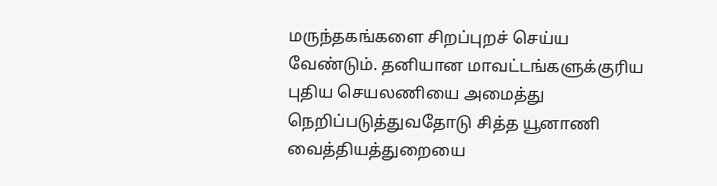மருந்தகங்களை சிறப்புறச் செய்ய வேண்டும். தனியான மாவட்டங்களுக்குரிய புதிய செயலணியை அமைத்து நெறிப்படுத்துவதோடு சித்த யூனாணி வைத்தியத்துறையை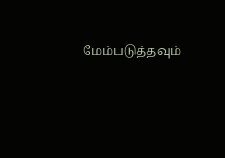மேம்படுத்தவும்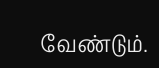வேண்டும்.